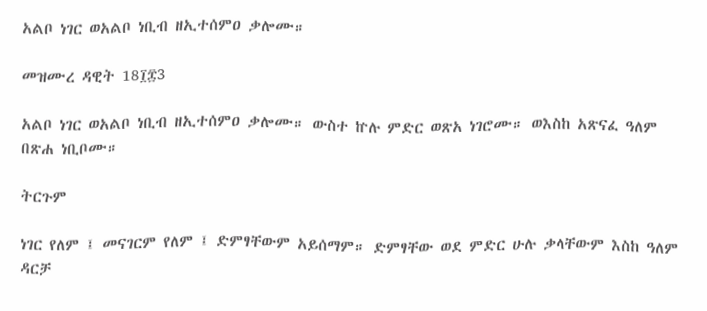አልቦ ነገር ወአልቦ ነቢብ ዘኢተሰምዐ ቃሎሙ።

መዝሙረ ዳዊት 18፲፰3

አልቦ ነገር ወአልቦ ነቢብ ዘኢተሰምዐ ቃሎሙ። ውስተ ኵሉ ምድር ወጽአ ነገሮሙ። ወእስከ አጽናፈ ዓለም በጽሐ ነቢቦሙ።

ትርጉም

ነገር የለም ፤ መናገርም የለም ፤ ድምፃቸውም አይሰማም። ድምፃቸው ወደ ምድር ሁሉ ቃላቸውም እስከ ዓለም ዳርቻ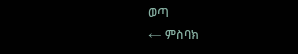ወጣ
← ምስባክ